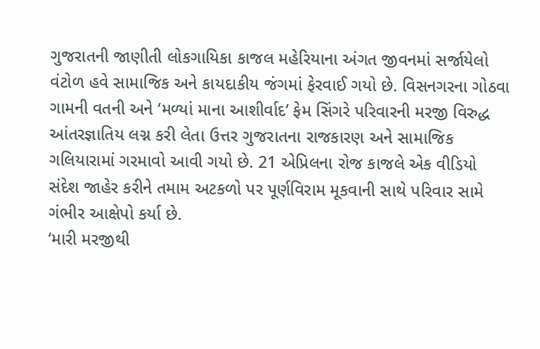ગુજરાતની જાણીતી લોકગાયિકા કાજલ મહેરિયાના અંગત જીવનમાં સર્જાયેલો વંટોળ હવે સામાજિક અને કાયદાકીય જંગમાં ફેરવાઈ ગયો છે. વિસનગરના ગોઠવા ગામની વતની અને ‘મળ્યાં માના આશીર્વાદ’ ફેમ સિંગરે પરિવારની મરજી વિરુદ્ધ આંતરજ્ઞાતિય લગ્ન કરી લેતા ઉત્તર ગુજરાતના રાજકારણ અને સામાજિક ગલિયારામાં ગરમાવો આવી ગયો છે. 21 એપ્રિલના રોજ કાજલે એક વીડિયો સંદેશ જાહેર કરીને તમામ અટકળો પર પૂર્ણવિરામ મૂકવાની સાથે પરિવાર સામે ગંભીર આક્ષેપો કર્યા છે.
‘મારી મરજીથી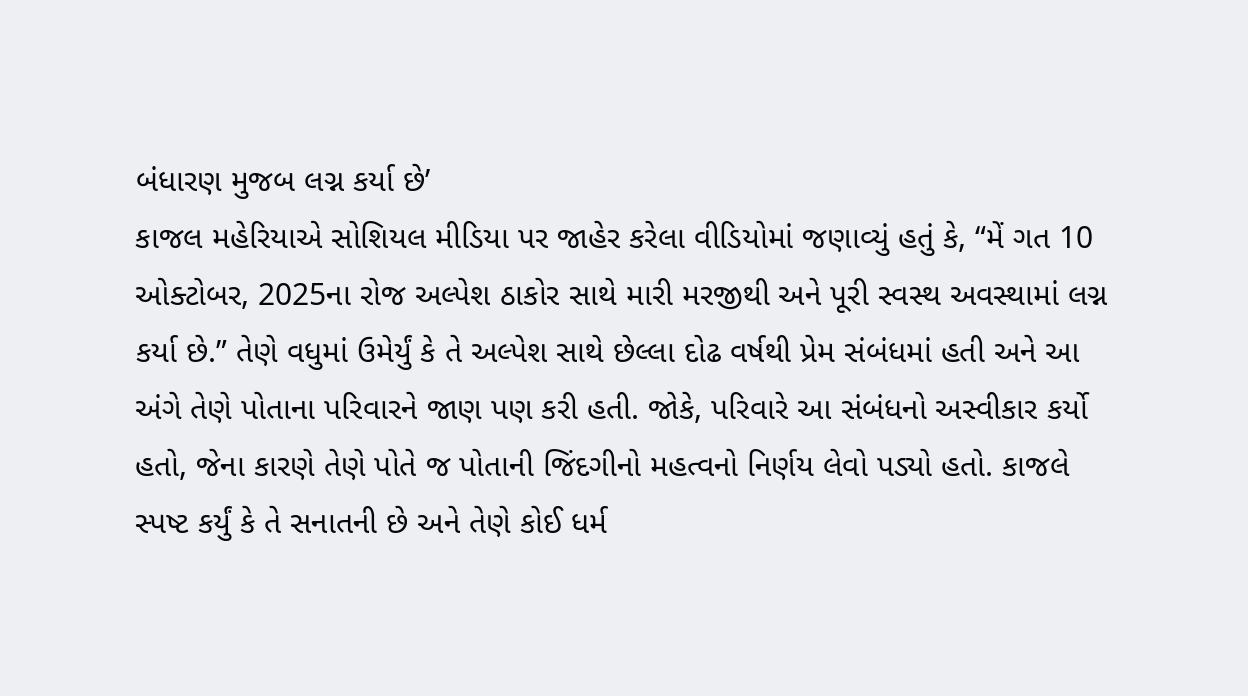બંધારણ મુજબ લગ્ન કર્યા છે’
કાજલ મહેરિયાએ સોશિયલ મીડિયા પર જાહેર કરેલા વીડિયોમાં જણાવ્યું હતું કે, “મેં ગત 10 ઓક્ટોબર, 2025ના રોજ અલ્પેશ ઠાકોર સાથે મારી મરજીથી અને પૂરી સ્વસ્થ અવસ્થામાં લગ્ન કર્યા છે.” તેણે વધુમાં ઉમેર્યું કે તે અલ્પેશ સાથે છેલ્લા દોઢ વર્ષથી પ્રેમ સંબંધમાં હતી અને આ અંગે તેણે પોતાના પરિવારને જાણ પણ કરી હતી. જોકે, પરિવારે આ સંબંધનો અસ્વીકાર કર્યો હતો, જેના કારણે તેણે પોતે જ પોતાની જિંદગીનો મહત્વનો નિર્ણય લેવો પડ્યો હતો. કાજલે સ્પષ્ટ કર્યું કે તે સનાતની છે અને તેણે કોઈ ધર્મ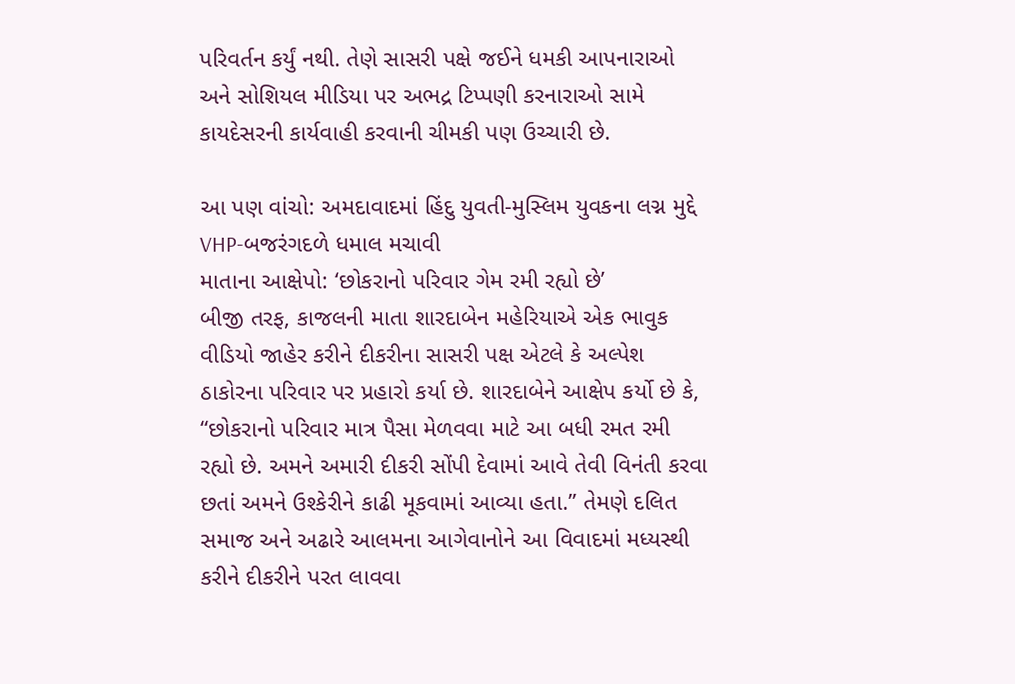પરિવર્તન કર્યું નથી. તેણે સાસરી પક્ષે જઈને ધમકી આપનારાઓ અને સોશિયલ મીડિયા પર અભદ્ર ટિપ્પણી કરનારાઓ સામે કાયદેસરની કાર્યવાહી કરવાની ચીમકી પણ ઉચ્ચારી છે.

આ પણ વાંચો: અમદાવાદમાં હિંદુ યુવતી-મુસ્લિમ યુવકના લગ્ન મુદ્દે VHP-બજરંગદળે ધમાલ મચાવી
માતાના આક્ષેપો: ‘છોકરાનો પરિવાર ગેમ રમી રહ્યો છે’
બીજી તરફ, કાજલની માતા શારદાબેન મહેરિયાએ એક ભાવુક વીડિયો જાહેર કરીને દીકરીના સાસરી પક્ષ એટલે કે અલ્પેશ ઠાકોરના પરિવાર પર પ્રહારો કર્યા છે. શારદાબેને આક્ષેપ કર્યો છે કે, “છોકરાનો પરિવાર માત્ર પૈસા મેળવવા માટે આ બધી રમત રમી રહ્યો છે. અમને અમારી દીકરી સોંપી દેવામાં આવે તેવી વિનંતી કરવા છતાં અમને ઉશ્કેરીને કાઢી મૂકવામાં આવ્યા હતા.” તેમણે દલિત સમાજ અને અઢારે આલમના આગેવાનોને આ વિવાદમાં મધ્યસ્થી કરીને દીકરીને પરત લાવવા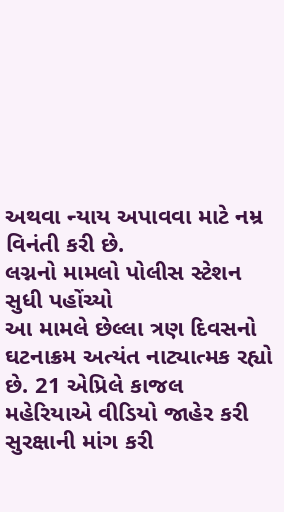અથવા ન્યાય અપાવવા માટે નમ્ર વિનંતી કરી છે.
લગ્નનો મામલો પોલીસ સ્ટેશન સુધી પહોંચ્યો
આ મામલે છેલ્લા ત્રણ દિવસનો ઘટનાક્રમ અત્યંત નાટ્યાત્મક રહ્યો છે. 21 એપ્રિલે કાજલ મહેરિયાએ વીડિયો જાહેર કરી સુરક્ષાની માંગ કરી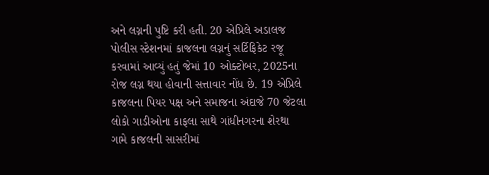અને લગ્નની પુષ્ટિ કરી હતી. 20 એપ્રિલે અડાલજ પોલીસ સ્ટેશનમાં કાજલના લગ્નનું સર્ટિફિકેટ રજૂ કરવામાં આવ્યું હતું જેમાં 10 ઓક્ટોબર, 2025ના રોજ લગ્ન થયા હોવાની સત્તાવાર નોંધ છે. 19 એપ્રિલે કાજલના પિયર પક્ષ અને સમાજના અંદાજે 70 જેટલા લોકો ગાડીઓના કાફલા સાથે ગાંધીનગરના શેરથા ગામે કાજલની સાસરીમાં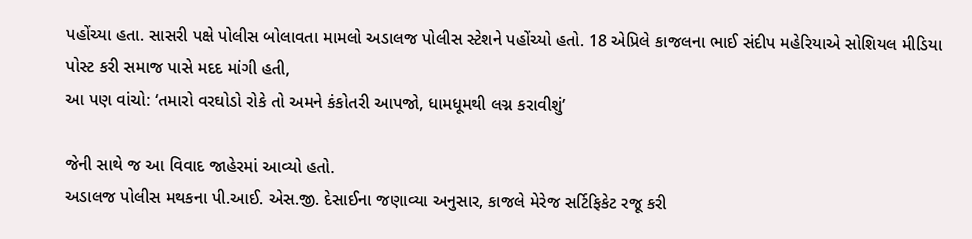પહોંચ્યા હતા. સાસરી પક્ષે પોલીસ બોલાવતા મામલો અડાલજ પોલીસ સ્ટેશને પહોંચ્યો હતો. 18 એપ્રિલે કાજલના ભાઈ સંદીપ મહેરિયાએ સોશિયલ મીડિયા પોસ્ટ કરી સમાજ પાસે મદદ માંગી હતી,
આ પણ વાંચો: ‘તમારો વરઘોડો રોકે તો અમને કંકોતરી આપજો, ધામધૂમથી લગ્ન કરાવીશું’

જેની સાથે જ આ વિવાદ જાહેરમાં આવ્યો હતો.
અડાલજ પોલીસ મથકના પી.આઈ. એસ.જી. દેસાઈના જણાવ્યા અનુસાર, કાજલે મેરેજ સર્ટિફિકેટ રજૂ કરી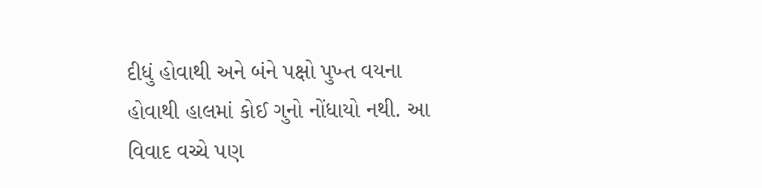દીધું હોવાથી અને બંને પક્ષો પુખ્ત વયના હોવાથી હાલમાં કોઈ ગુનો નોંધાયો નથી. આ વિવાદ વચ્ચે પણ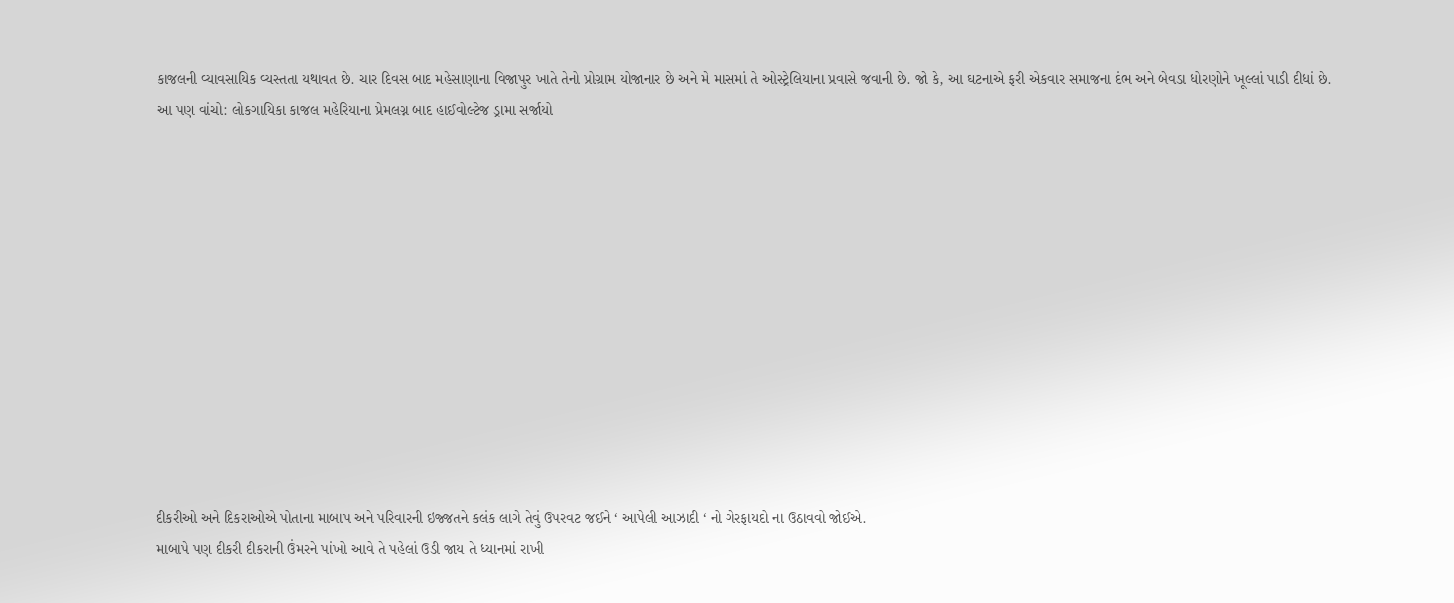કાજલની વ્યાવસાયિક વ્યસ્તતા યથાવત છે. ચાર દિવસ બાદ મહેસાણાના વિજાપુર ખાતે તેનો પ્રોગ્રામ યોજાનાર છે અને મે માસમાં તે ઓસ્ટ્રેલિયાના પ્રવાસે જવાની છે. જો કે, આ ઘટનાએ ફરી એકવાર સમાજના દંભ અને બેવડા ધોરણોને ખૂલ્લાં પાડી દીધાં છે.
આ પણ વાંચો: લોકગાયિકા કાજલ મહેરિયાના પ્રેમલગ્ન બાદ હાઈવોલ્ટેજ ડ્રામા સર્જાયો












દીકરીઓ અને દિકરાઓએ પોતાના માબાપ અને પરિવારની ઇજ્જતને કલંક લાગે તેવું ઉપરવટ જઈને ‘ આપેલી આઝાદી ‘ નો ગેરફાયદો ના ઉઠાવવો જોઈએ.
માબાપે પણ દીકરી દીકરાની ઉંમરને પાંખો આવે તે પહેલાં ઉડી જાય તે ધ્યાનમાં રાખી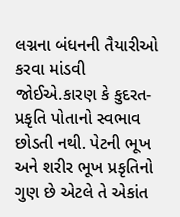લગ્નના બંધનની તૈયારીઓ કરવા માંડવી જોઈએ.કારણ કે કુદરત-પ્રકૃતિ પોતાનો સ્વભાવ છોડતી નથી. પેટની ભૂખ અને શરીર ભૂખ પ્રકૃતિનો ગુણ છે એટલે તે એકાંત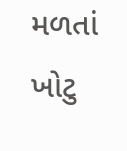મળતાં ખોટુ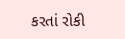કરતાં રોકી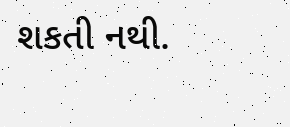શકતી નથી.